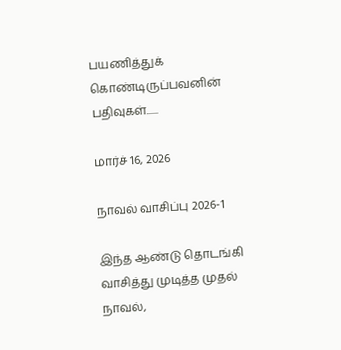பயணித்துக் கொண்டிருப்பவனின் பதிவுகள்......

மார்ச் 16, 2026

நாவல் வாசிப்பு 2026-1

இந்த ஆண்டு தொடங்கி வாசித்து முடித்த முதல் நாவல்,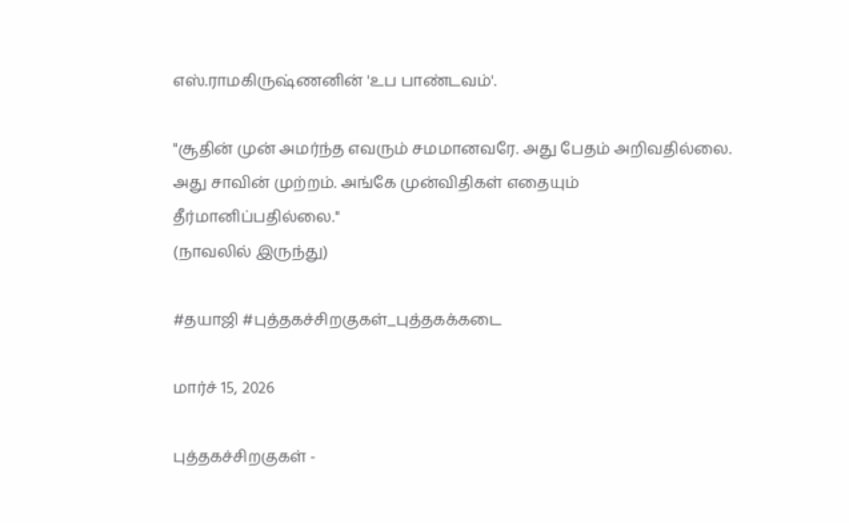எஸ்.ராமகிருஷ்ணனின் 'உப பாண்டவம்'.

"சூதின் முன் அமர்ந்த எவரும் சமமானவரே. அது பேதம் அறிவதில்லை. அது சாவின் முற்றம். அங்கே முன்விதிகள் எதையும் தீர்மானிப்பதில்லை."
(நாவலில் இருந்து)

#தயாஜி #புத்தகச்சிறகுகள்_புத்தகக்கடை

மார்ச் 15, 2026

புத்தகச்சிறகுகள் -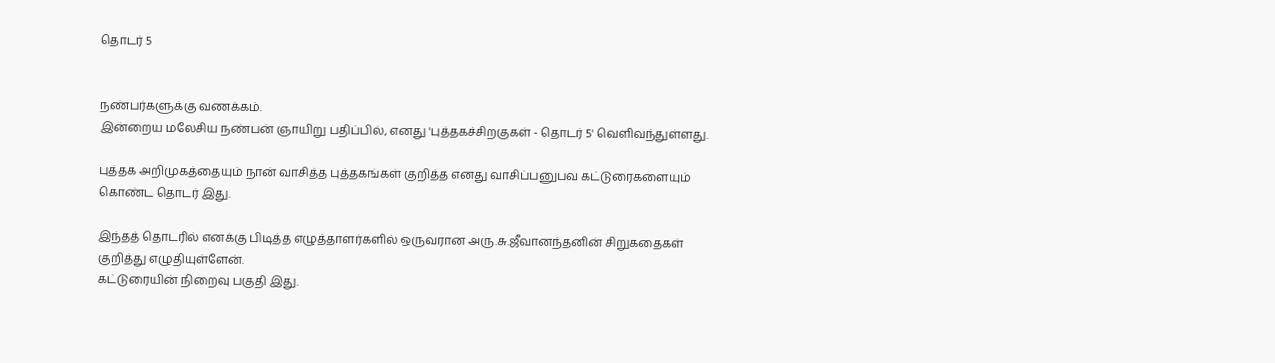தொடர் 5


நண்பர்களுக்கு வணக்கம்.
இன்றைய மலேசிய நண்பன் ஞாயிறு பதிப்பில், எனது 'புத்தகச்சிறகுகள் - தொடர் 5' வெளிவந்துள்ளது.

புத்தக அறிமுகத்தையும் நான் வாசித்த புத்தகங்கள் குறித்த எனது வாசிப்பனுபவ கட்டுரைகளையும் கொண்ட தொடர் இது.

இந்தத் தொடரில் எனக்கு பிடித்த எழுத்தாளர்களில் ஒருவரான அரு.சு.ஜீவானந்தனின் சிறுகதைகள் குறித்து எழுதியுள்ளேன்.
கட்டுரையின் நிறைவு பகுதி இது.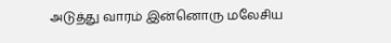அடுத்து வாரம் இன்னொரு மலேசிய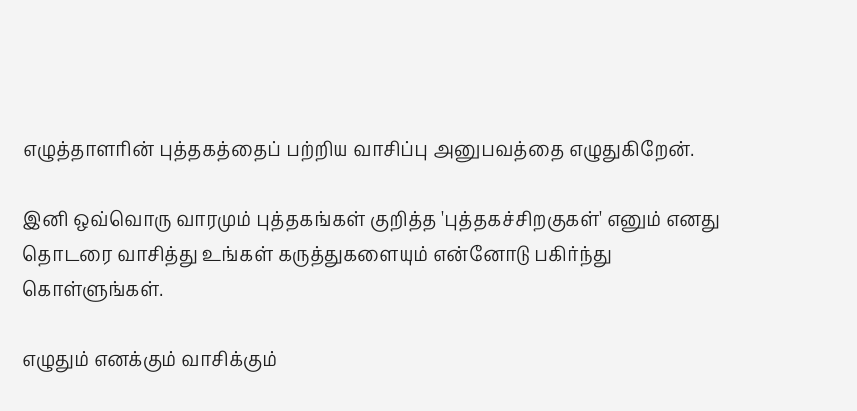எழுத்தாளரின் புத்தகத்தைப் பற்றிய வாசிப்பு அனுபவத்தை எழுதுகிறேன்.

இனி ஒவ்வொரு வாரமும் புத்தகங்கள் குறித்த 'புத்தகச்சிறகுகள்' எனும் எனது தொடரை வாசித்து உங்கள் கருத்துகளையும் என்னோடு பகிர்ந்து கொள்ளுங்கள்.

எழுதும் எனக்கும் வாசிக்கும்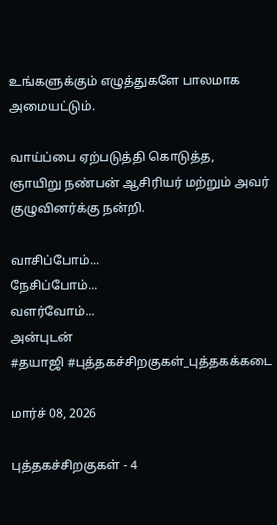உங்களுக்கும் எழுத்துகளே பாலமாக அமையட்டும்.

வாய்ப்பை ஏற்படுத்தி கொடுத்த,
ஞாயிறு நண்பன் ஆசிரியர் மற்றும் அவர் குழுவினர்க்கு நன்றி.

வாசிப்போம்...
நேசிப்போம்...
வளர்வோம்...
அன்புடன்
#தயாஜி #புத்தகச்சிறகுகள்_புத்தகக்கடை

மார்ச் 08, 2026

புத்தகச்சிறகுகள் - 4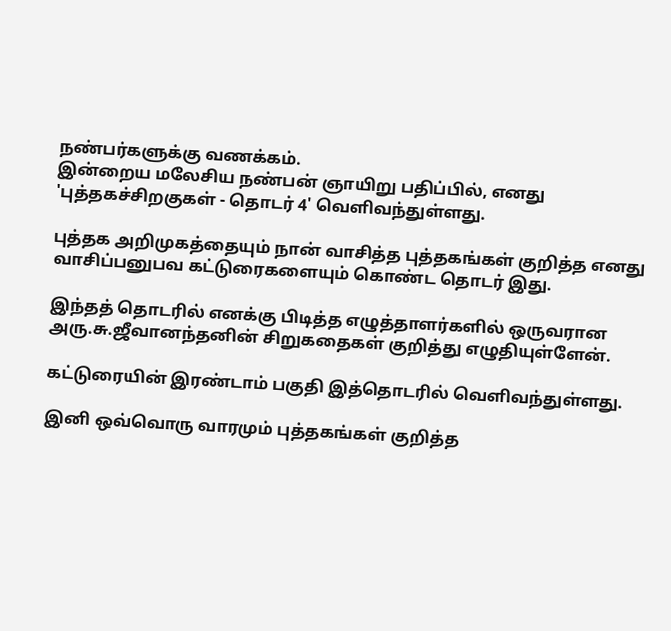நண்பர்களுக்கு வணக்கம்.
இன்றைய மலேசிய நண்பன் ஞாயிறு பதிப்பில், எனது 'புத்தகச்சிறகுகள் - தொடர் 4' வெளிவந்துள்ளது.

புத்தக அறிமுகத்தையும் நான் வாசித்த புத்தகங்கள் குறித்த எனது வாசிப்பனுபவ கட்டுரைகளையும் கொண்ட தொடர் இது.

இந்தத் தொடரில் எனக்கு பிடித்த எழுத்தாளர்களில் ஒருவரான அரு.சு.ஜீவானந்தனின் சிறுகதைகள் குறித்து எழுதியுள்ளேன்.

கட்டுரையின் இரண்டாம் பகுதி இத்தொடரில் வெளிவந்துள்ளது.

இனி ஒவ்வொரு வாரமும் புத்தகங்கள் குறித்த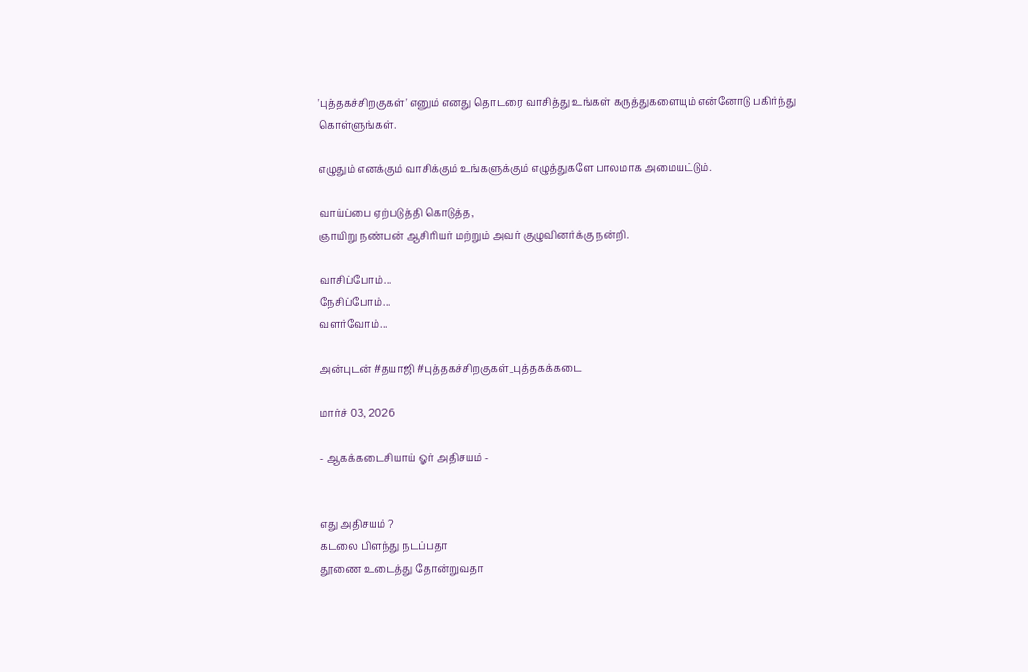'புத்தகச்சிறகுகள்' எனும் எனது தொடரை வாசித்து உங்கள் கருத்துகளையும் என்னோடு பகிர்ந்து கொள்ளுங்கள்.

எழுதும் எனக்கும் வாசிக்கும் உங்களுக்கும் எழுத்துகளே பாலமாக அமையட்டும்.

வாய்ப்பை ஏற்படுத்தி கொடுத்த,
ஞாயிறு நண்பன் ஆசிரியர் மற்றும் அவர் குழுவினர்க்கு நன்றி.

வாசிப்போம்...
நேசிப்போம்...
வளர்வோம்...

அன்புடன் #தயாஜி #புத்தகச்சிறகுகள்_புத்தகக்கடை

மார்ச் 03, 2026

- ஆகக்கடைசியாய் ஓர் அதிசயம் -


எது அதிசயம் ?
கடலை பிளந்து நடப்பதா
தூணை உடைத்து தோன்றுவதா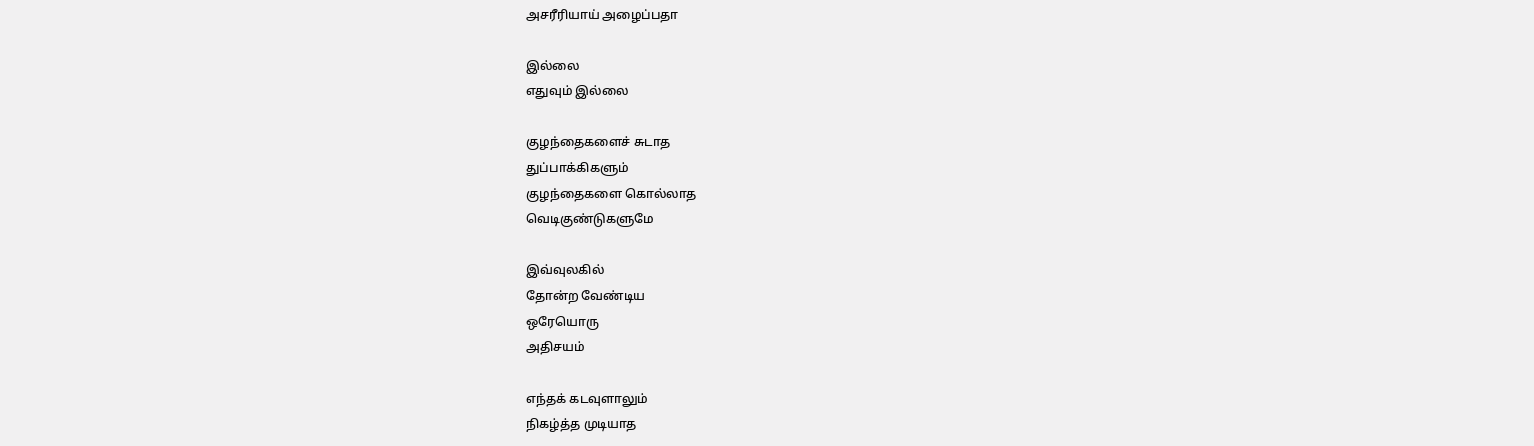அசரீரியாய் அழைப்பதா

இல்லை
எதுவும் இல்லை

குழந்தைகளைச் சுடாத
துப்பாக்கிகளும்
குழந்தைகளை கொல்லாத
வெடிகுண்டுகளுமே

இவ்வுலகில்
தோன்ற வேண்டிய
ஒரேயொரு
அதிசயம்

எந்தக் கடவுளாலும்
நிகழ்த்த முடியாத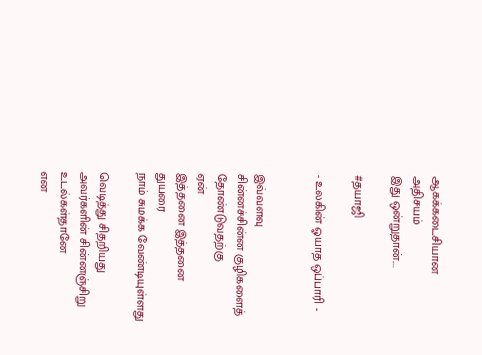ஆகக்கடைசியான
அதிசயம்
இது ஒன்றுதான்....

#தயாஜி

- உலகின் ஓயாத ஒப்பாரி -


இவ்வளவு
சின்னச்சின்ன குழிகளைத்
தோண்டுவதற்கு
ஏன்
இத்தனை இத்தனை
துயரை
நாம் சுமக்க வேண்டியுள்ளது

வெடித்து சிதறியது
அவர்களின் சின்னஞ்சிறு
உடல்கள்தானே
என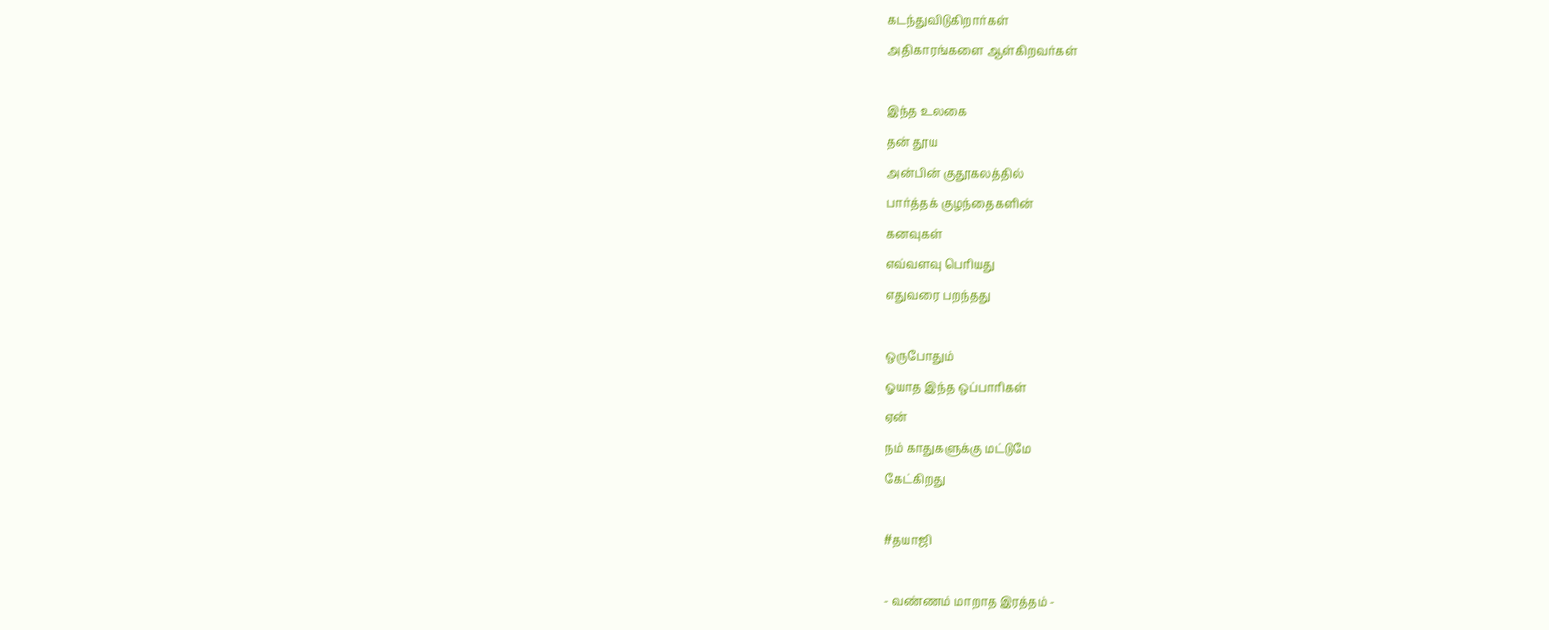கடந்துவிடுகிறார்கள்
அதிகாரங்களை ஆள்கிறவர்கள்

இந்த உலகை
தன் தூய
அன்பின் குதூகலத்தில்
பார்த்தக் குழந்தைகளின்
கனவுகள்
எவ்வளவு பெரியது
எதுவரை பறந்தது

ஒருபோதும்
ஓயாத இந்த ஒப்பாரிகள்
ஏன்
நம் காதுகளுக்கு மட்டுமே
கேட்கிறது

#தயாஜி

- வண்ணம் மாறாத இரத்தம் -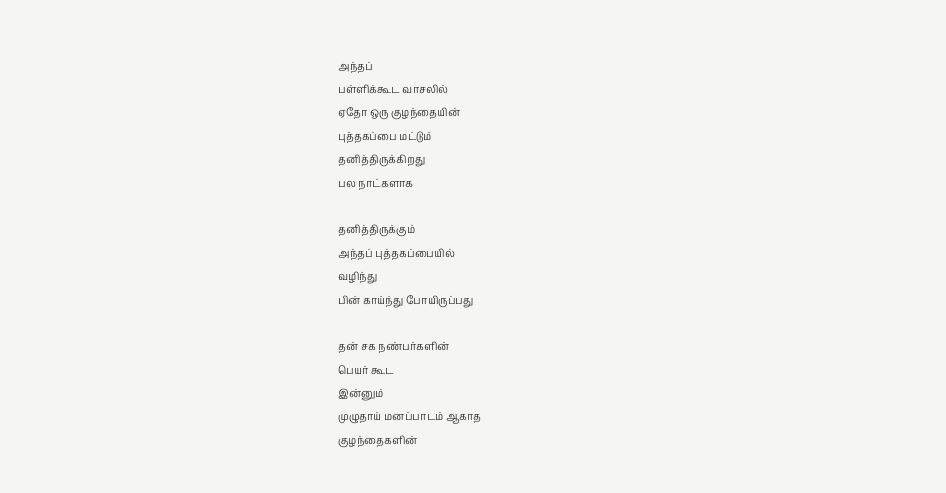அந்தப்
பள்ளிக்கூட வாசலில்
ஏதோ ஒரு குழந்தையின்
புத்தகப்பை மட்டும்
தனித்திருக்கிறது
பல நாட்களாக

தனித்திருக்கும்
அந்தப் புத்தகப்பையில்
வழிந்து
பின் காய்ந்து போயிருப்பது

தன் சக நண்பர்களின்
பெயர் கூட
இன்னும்
முழுதாய் மனப்பாடம் ஆகாத
குழந்தைகளின்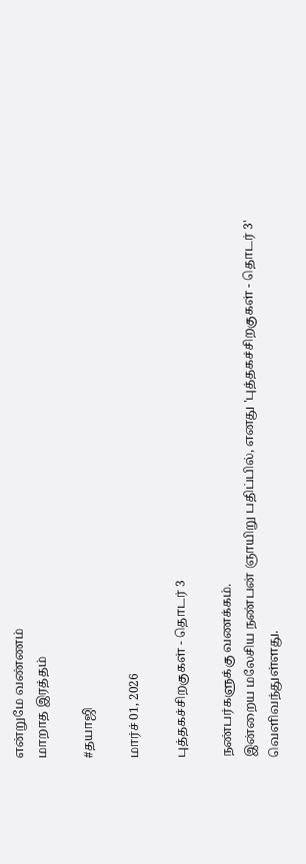என்றுமே வண்ணம்
மாறாத இரத்தம்

#தயாஜி

மார்ச் 01, 2026

புத்தகச்சிறகுகள் - தொடர் 3

நண்பர்களுக்கு வணக்கம்.
இன்றைய மலேசிய நண்பன் ஞாயிறு பதிப்பில், எனது 'புத்தகச்சிறகுகள் - தொடர் 3' வெளிவந்துள்ளது.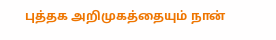புத்தக அறிமுகத்தையும் நான்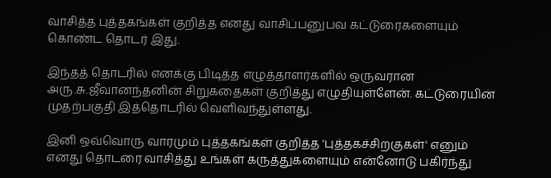வாசித்த புத்தகங்கள் குறித்த எனது வாசிப்பனுபவ கட்டுரைகளையும் கொண்ட தொடர் இது.

இந்தத் தொடரில் எனக்கு பிடித்த எழுத்தாளர்களில் ஒருவரான அரு.சு.ஜீவானந்தனின் சிறுகதைகள் குறித்து எழுதியுள்ளேன். கட்டுரையின் முதற்பகுதி இத்தொடரில் வெளிவந்துள்ளது.

இனி ஒவ்வொரு வாரமும் புத்தகங்கள் குறித்த 'புத்தகச்சிறகுகள்' எனும் எனது தொடரை வாசித்து உங்கள் கருத்துகளையும் என்னோடு பகிர்ந்து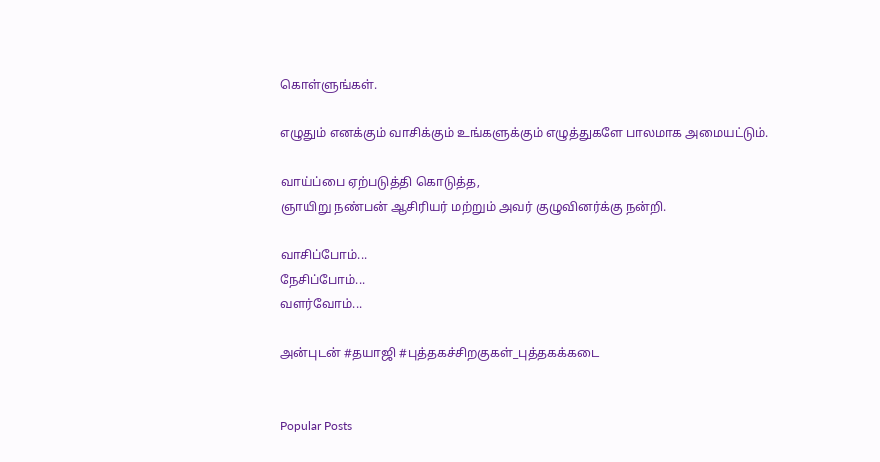கொள்ளுங்கள்.

எழுதும் எனக்கும் வாசிக்கும் உங்களுக்கும் எழுத்துகளே பாலமாக அமையட்டும்.

வாய்ப்பை ஏற்படுத்தி கொடுத்த,
ஞாயிறு நண்பன் ஆசிரியர் மற்றும் அவர் குழுவினர்க்கு நன்றி.

வாசிப்போம்...
நேசிப்போம்...
வளர்வோம்...

அன்புடன் #தயாஜி #புத்தகச்சிறகுகள்_புத்தகக்கடை


Popular Posts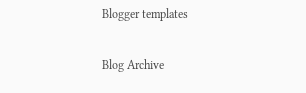Blogger templates

Blog Archive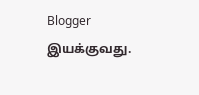Blogger இயக்குவது.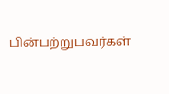பின்பற்றுபவர்கள்